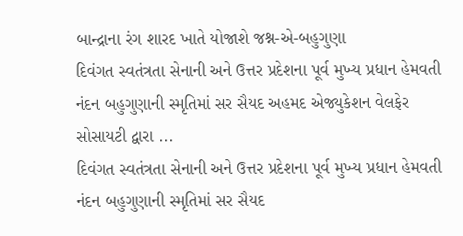બાન્દ્રાના રંગ શારદ ખાતે યોજાશે જશ્ન-એ-બહુગુણા
દિવંગત સ્વતંત્રતા સેનાની અને ઉત્તર પ્રદેશના પૂર્વ મુખ્ય પ્રધાન હેમવતી નંદન બહુગુણાની સ્મૃતિમાં સર સૈયદ અહમદ એજ્યુકેશન વેલફેર સોસાયટી દ્વારા ...
દિવંગત સ્વતંત્રતા સેનાની અને ઉત્તર પ્રદેશના પૂર્વ મુખ્ય પ્રધાન હેમવતી નંદન બહુગુણાની સ્મૃતિમાં સર સૈયદ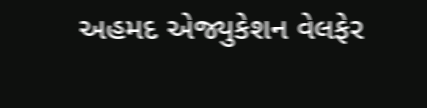અહમદ એજ્યુકેશન વેલફેર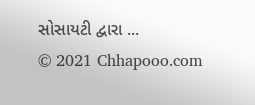સોસાયટી દ્વારા ...
© 2021 Chhapooo.com